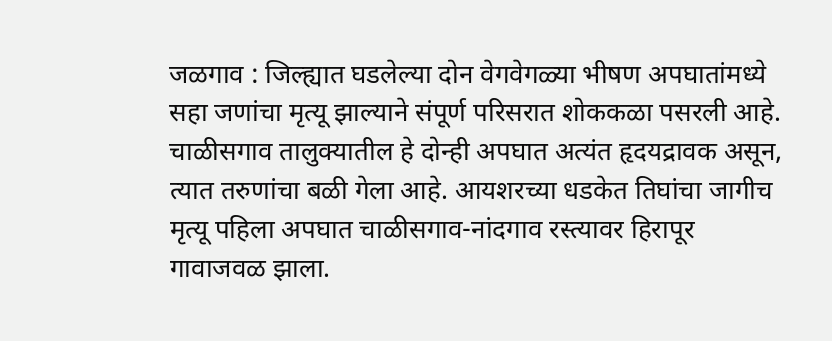जळगाव : जिल्ह्यात घडलेल्या दोन वेगवेगळ्या भीषण अपघातांमध्ये सहा जणांचा मृत्यू झाल्याने संपूर्ण परिसरात शोककळा पसरली आहे. चाळीसगाव तालुक्यातील हे दोन्ही अपघात अत्यंत हृदयद्रावक असून, त्यात तरुणांचा बळी गेला आहे. आयशरच्या धडकेत तिघांचा जागीच मृत्यू पहिला अपघात चाळीसगाव-नांदगाव रस्त्यावर हिरापूर गावाजवळ झाला.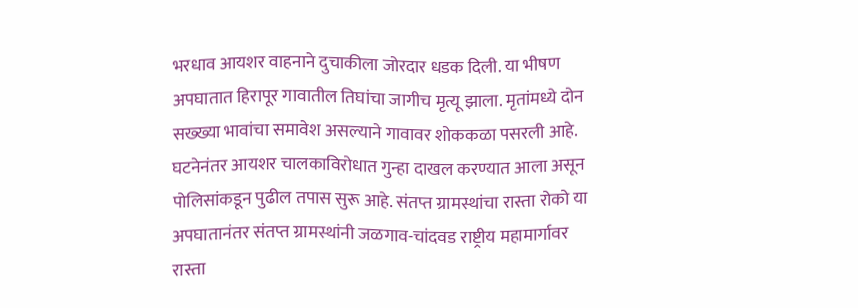भरधाव आयशर वाहनाने दुचाकीला जोरदार धडक दिली. या भीषण अपघातात हिरापूर गावातील तिघांचा जागीच मृत्यू झाला. मृतांमध्ये दोन सख्ख्या भावांचा समावेश असल्याने गावावर शोककळा पसरली आहे. घटनेनंतर आयशर चालकाविरोधात गुन्हा दाखल करण्यात आला असून पोलिसांकडून पुढील तपास सुरू आहे. संतप्त ग्रामस्थांचा रास्ता रोको या अपघातानंतर संतप्त ग्रामस्थांनी जळगाव-चांदवड राष्ट्रीय महामार्गावर रास्ता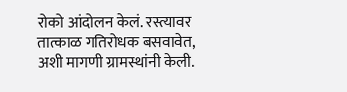रोको आंदोलन केलं. रस्त्यावर तात्काळ गतिरोधक बसवावेत, अशी मागणी ग्रामस्थांनी केली.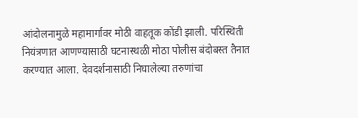आंदोलनामुळे महामार्गावर मोठी वाहतूक कोंडी झाली. परिस्थिती नियंत्रणात आणण्यासाठी घटनास्थळी मोठा पोलीस बंदोबस्त तैनात करण्यात आला. देवदर्शनासाठी निघालेल्या तरुणांचा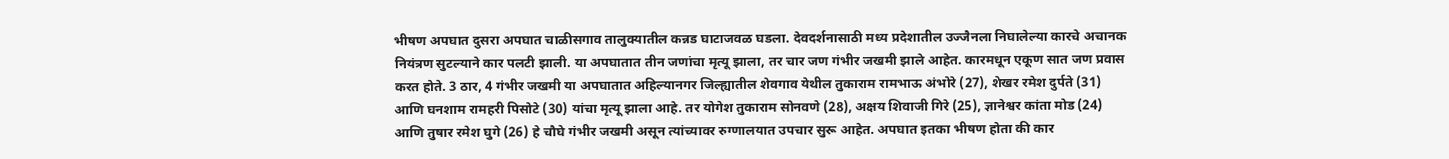भीषण अपघात दुसरा अपघात चाळीसगाव तालुक्यातील कन्नड घाटाजवळ घडला. देवदर्शनासाठी मध्य प्रदेशातील उज्जैनला निघालेल्या कारचे अचानक नियंत्रण सुटल्याने कार पलटी झाली. या अपघातात तीन जणांचा मृत्यू झाला, तर चार जण गंभीर जखमी झाले आहेत. कारमधून एकूण सात जण प्रवास करत होते. 3 ठार, 4 गंभीर जखमी या अपघातात अहिल्यानगर जिल्ह्यातील शेवगाव येथील तुकाराम रामभाऊ अंभोरे (27), शेखर रमेश दुर्पते (31) आणि घनशाम रामहरी पिसोटे (30) यांचा मृत्यू झाला आहे. तर योगेश तुकाराम सोनवणे (28), अक्षय शिवाजी गिरे (25), ज्ञानेश्वर कांता मोड (24) आणि तुषार रमेश घुगे (26) हे चौघे गंभीर जखमी असून त्यांच्यावर रुग्णालयात उपचार सुरू आहेत. अपघात इतका भीषण होता की कार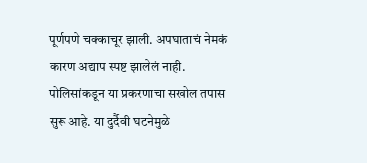पूर्णपणे चक्काचूर झाली. अपघाताचं नेमकं कारण अद्याप स्पष्ट झालेलं नाही. पोलिसांकडून या प्रकरणाचा सखोल तपास सुरू आहे. या दुर्दैवी घटनेमुळे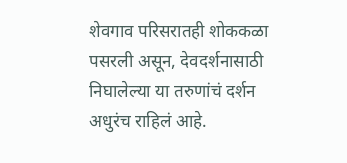शेवगाव परिसरातही शोककळा पसरली असून, देवदर्शनासाठी निघालेल्या या तरुणांचं दर्शन अधुरंच राहिलं आहे.